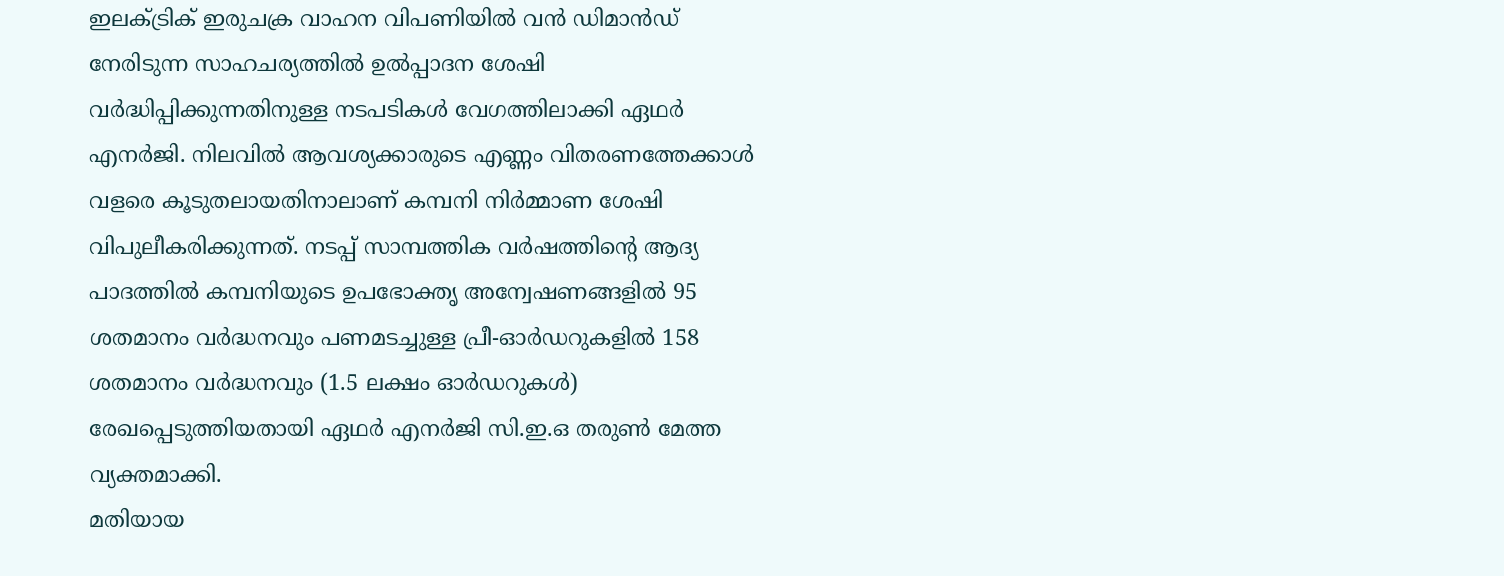ഇലക്ട്രിക് ഇരുചക്ര വാഹന വിപണിയിൽ വൻ ഡിമാൻഡ് നേരിടുന്ന സാഹചര്യത്തിൽ ഉൽപ്പാദന ശേഷി വർദ്ധിപ്പിക്കുന്നതിനുള്ള നടപടികൾ വേഗത്തിലാക്കി ഏഥർ എനർജി. നിലവിൽ ആവശ്യക്കാരുടെ എണ്ണം വിതരണത്തേക്കാൾ വളരെ കൂടുതലായതിനാലാണ് കമ്പനി നിർമ്മാണ ശേഷി വിപുലീകരിക്കുന്നത്. നടപ്പ് സാമ്പത്തിക വർഷത്തിന്റെ ആദ്യ പാദത്തിൽ കമ്പനിയുടെ ഉപഭോക്തൃ അന്വേഷണങ്ങളിൽ 95 ശതമാനം വർദ്ധനവും പണമടച്ചുള്ള പ്രീ-ഓർഡറുകളിൽ 158 ശതമാനം വർദ്ധനവും (1.5 ലക്ഷം ഓർഡറുകൾ) രേഖപ്പെടുത്തിയതായി ഏഥർ എനർജി സി.ഇ.ഒ തരുൺ മേത്ത വ്യക്തമാക്കി.
മതിയായ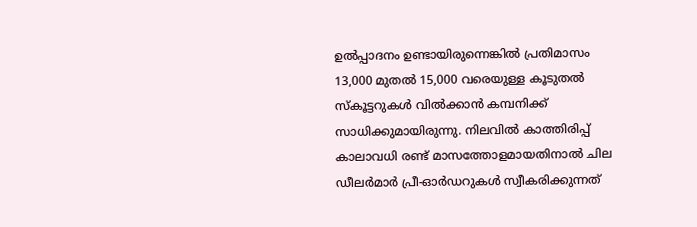ഉൽപ്പാദനം ഉണ്ടായിരുന്നെങ്കിൽ പ്രതിമാസം 13,000 മുതൽ 15,000 വരെയുള്ള കൂടുതൽ സ്കൂട്ടറുകൾ വിൽക്കാൻ കമ്പനിക്ക് സാധിക്കുമായിരുന്നു. നിലവിൽ കാത്തിരിപ്പ് കാലാവധി രണ്ട് മാസത്തോളമായതിനാൽ ചില ഡീലർമാർ പ്രീ-ഓർഡറുകൾ സ്വീകരിക്കുന്നത്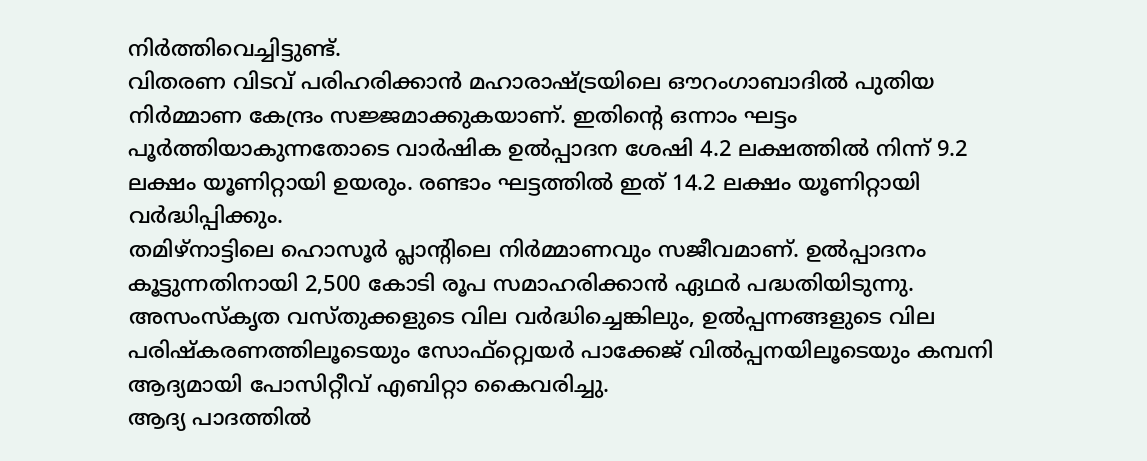നിർത്തിവെച്ചിട്ടുണ്ട്.
വിതരണ വിടവ് പരിഹരിക്കാൻ മഹാരാഷ്ട്രയിലെ ഔറംഗാബാദിൽ പുതിയ നിർമ്മാണ കേന്ദ്രം സജ്ജമാക്കുകയാണ്. ഇതിന്റെ ഒന്നാം ഘട്ടം പൂർത്തിയാകുന്നതോടെ വാർഷിക ഉൽപ്പാദന ശേഷി 4.2 ലക്ഷത്തിൽ നിന്ന് 9.2 ലക്ഷം യൂണിറ്റായി ഉയരും. രണ്ടാം ഘട്ടത്തിൽ ഇത് 14.2 ലക്ഷം യൂണിറ്റായി വർദ്ധിപ്പിക്കും.
തമിഴ്നാട്ടിലെ ഹൊസൂർ പ്ലാന്റിലെ നിർമ്മാണവും സജീവമാണ്. ഉൽപ്പാദനം കൂട്ടുന്നതിനായി 2,500 കോടി രൂപ സമാഹരിക്കാൻ ഏഥർ പദ്ധതിയിടുന്നു. അസംസ്കൃത വസ്തുക്കളുടെ വില വർദ്ധിച്ചെങ്കിലും, ഉൽപ്പന്നങ്ങളുടെ വില പരിഷ്കരണത്തിലൂടെയും സോഫ്റ്റ്വെയർ പാക്കേജ് വിൽപ്പനയിലൂടെയും കമ്പനി ആദ്യമായി പോസിറ്റീവ് എബിറ്റാ കൈവരിച്ചു.
ആദ്യ പാദത്തിൽ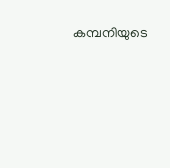കമ്പനിയുടെ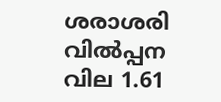ശരാശരി വിൽപ്പന വില 1.61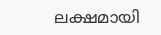ലക്ഷമായി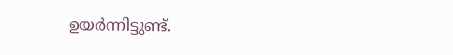ഉയർന്നിട്ടുണ്ട്.